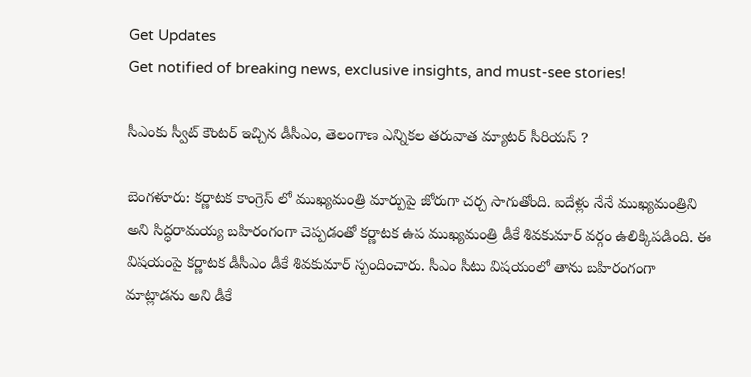Get Updates
Get notified of breaking news, exclusive insights, and must-see stories!

సీఎంకు స్వీట్ కౌంటర్ ఇచ్చిన డీసీఎం, తెలంగాణ ఎన్నికల తరువాత మ్యాటర్ సీరియస్ ?

బెంగళూరు: కర్ణాటక కాంగ్రెస్ లో ముఖ్యమంత్రి మార్పుపై జోరుగా చర్చ సాగుతోంది. ఐదేళ్లు నేనే ముఖ్యమంత్రిని అని సిద్ధరామయ్య బహిరంగంగా చెప్పడంతో కర్ణాటక ఉప ముఖ్యమంత్రి డీకే శివకుమార్ వర్గం ఉలిక్కిపడింది. ఈ విషయంపై కర్ణాటక డీసీఎం డీకే శివకుమార్ స్పందించారు. సీఎం సీటు విషయంలో తాను బహిరంగంగా మాట్లాడను అని డీకే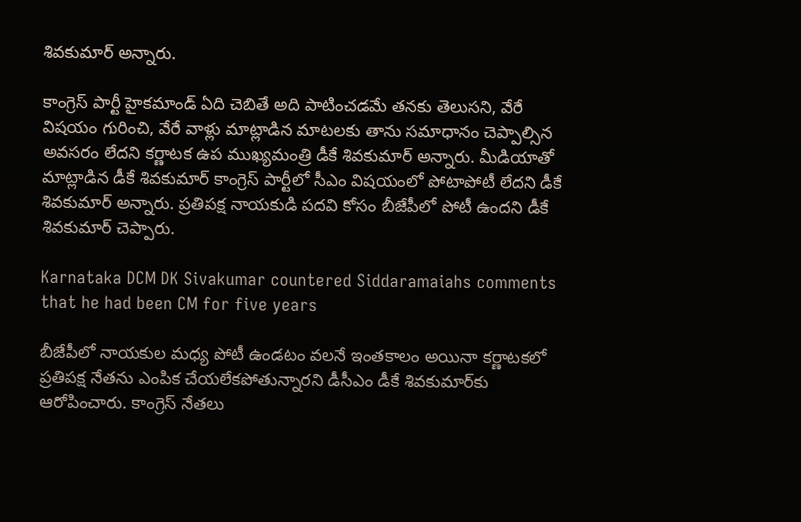శివకుమార్ అన్నారు.

కాంగ్రెస్ పార్టీ హైకమాండ్ ఏది చెబితే అది పాటించడమే తనకు తెలుసని, వేరే విషయం గురించి, వేరే వాళ్లు మాట్లాడిన మాటలకు తాను సమాధానం చెప్పాల్సిన అవసరం లేదని కర్ణాటక ఉప ముఖ్యమంత్రి డీకే శివకుమార్ అన్నారు. మీడియాతో మాట్లాడిన డీకే శివకుమార్ కాంగ్రెస్ పార్టీలో సీఎం విషయంలో పోటాపోటీ లేదని డీకే శివకుమార్ అన్నారు. ప్రతిపక్ష నాయకుడి పదవి కోసం బీజేపీలో పోటీ ఉందని డీకే శివకుమార్ చెప్పారు.

Karnataka DCM DK Sivakumar countered Siddaramaiahs comments that he had been CM for five years

బీజేపీలో నాయకుల మధ్య పోటీ ఉండటం వలనే ఇంతకాలం అయినా కర్ణాటకలో ప్రతిపక్ష నేతను ఎంపిక చేయలేకపోతున్నారని డీసీఎం డీకే శివకుమార్‌కు ఆరోపించారు. కాంగ్రెస్ నేతలు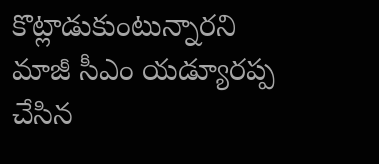కొట్లాడుకుంటున్నారని మాజీ సీఎం యడ్యూరప్ప చేసిన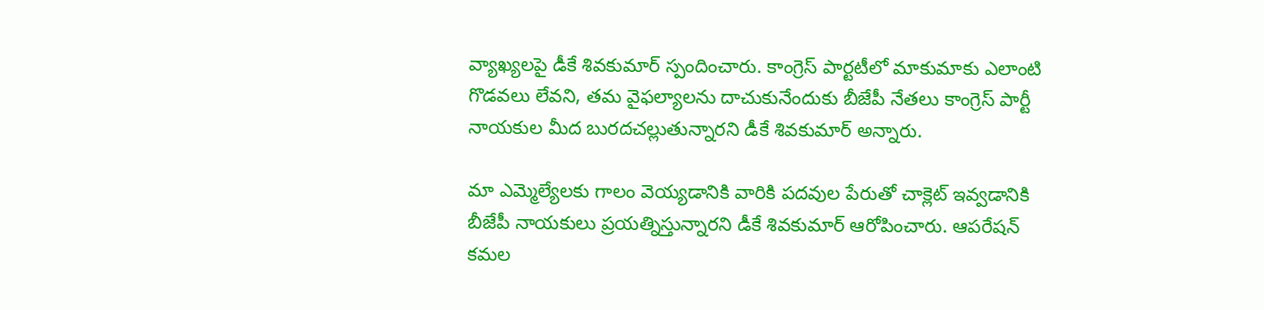వ్యాఖ్యలపై డీకే శివకుమార్ స్పందించారు. కాంగ్రెస్ పార్టటీలో మాకుమాకు ఎలాంటి గొడవలు లేవని, తమ వైఫల్యాలను దాచుకునేందుకు బీజేపీ నేతలు కాంగ్రెస్ పార్టీ నాయకుల మీద బురదచల్లుతున్నారని డీకే శివకుమార్ అన్నారు.

మా ఎమ్మెల్యేలకు గాలం వెయ్యడానికి వారికి పదవుల పేరుతో చాక్లెట్ ఇవ్వడానికి బీజేపీ నాయకులు ప్రయత్నిస్తున్నారని డీకే శివకుమార్ ఆరోపించారు. ఆపరేషన్ కమల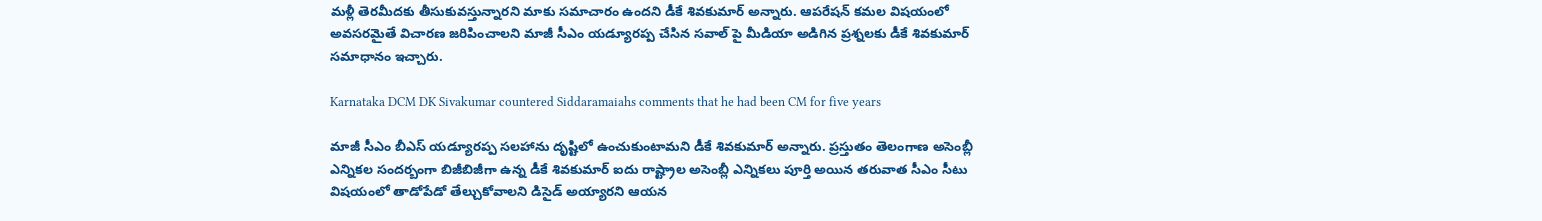మళ్లీ తెరమీదకు తీసుకువస్తున్నారని మాకు సమాచారం ఉందని డీకే శివకుమార్ అన్నారు. ఆపరేషన్ కమల విషయంలో అవసరమైతే విచారణ జరిపించాలని మాజీ సీఎం యడ్యూరప్ప చేసిన సవాల్ పై మీడియా అడిగిన ప్రశ్నలకు డీకే శివకుమార్ సమాధానం ఇచ్చారు.

Karnataka DCM DK Sivakumar countered Siddaramaiahs comments that he had been CM for five years

మాజీ సీఎం బీఎస్ యడ్యూరప్ప సలహాను దృష్టిలో ఉంచుకుంటామని డీకే శివకుమార్ అన్నారు. ప్రస్తుతం తెలంగాణ అసెంబ్లీ ఎన్నికల సందర్బంగా బిజీబిజీగా ఉన్న డీకే శివకుమార్ ఐదు రాష్ట్రాల అసెంబ్లీ ఎన్నికలు పూర్తి అయిన తరువాత సీఎం సీటు విషయంలో తాడోపేడో తేల్చుకోవాలని డిసైడ్ అయ్యారని ఆయన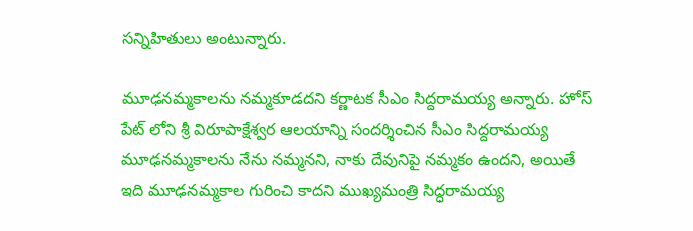సన్నిహితులు అంటున్నారు.

మూఢనమ్మకాలను నమ్మకూడదని కర్ణాటక సీఎం సిద్దరామయ్య అన్నారు. హోస్ పేట్ లోని శ్రీ విరూపాక్షేశ్వర ఆలయాన్ని సందర్శించిన సీఎం సిద్దరామయ్య మూఢనమ్మకాలను నేను నమ్మనని, నాకు దేవునిపై నమ్మకం ఉందని, అయితే ఇది మూఢనమ్మకాల గురించి కాదని ముఖ్యమంత్రి సిద్ధరామయ్య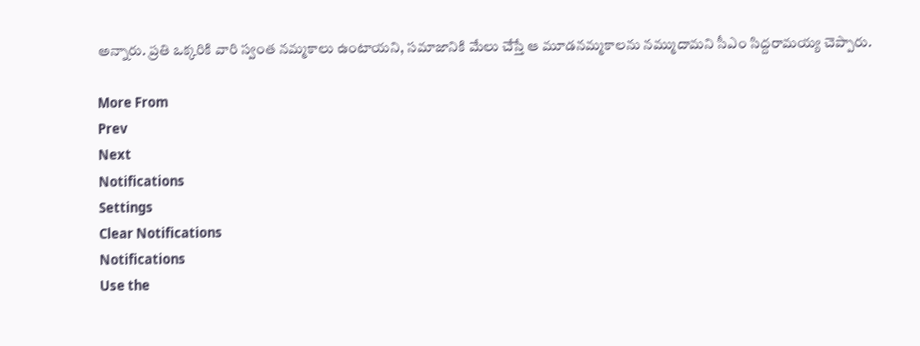అన్నారు. ప్రతి ఒక్కరికి వారి స్వంత నమ్మకాలు ఉంటాయని, సమాజానికి మేలు చేస్తే ఆ మూడనమ్మకాలను నమ్ముదామని సీఎం సిద్దరామయ్య చెప్పారు.

More From
Prev
Next
Notifications
Settings
Clear Notifications
Notifications
Use the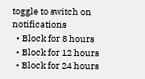toggle to switch on notifications
  • Block for 8 hours
  • Block for 12 hours
  • Block for 24 hours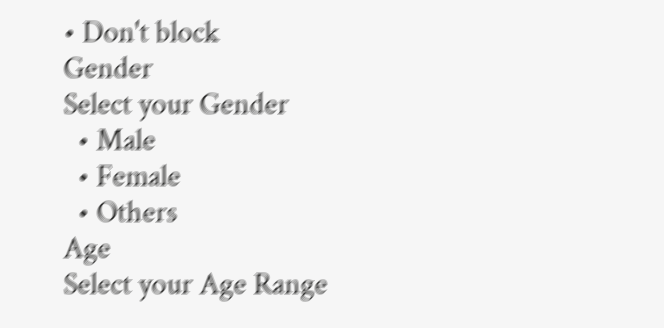• Don't block
Gender
Select your Gender
  • Male
  • Female
  • Others
Age
Select your Age Range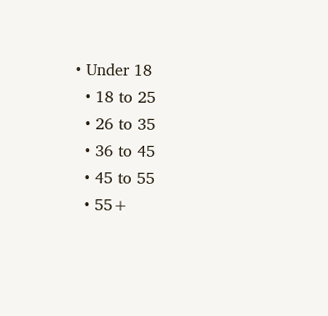• Under 18
  • 18 to 25
  • 26 to 35
  • 36 to 45
  • 45 to 55
  • 55+